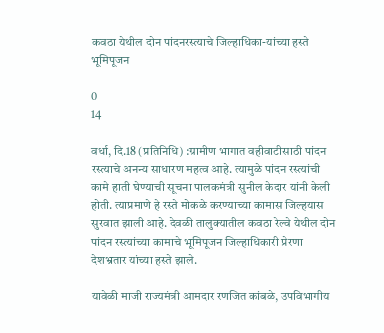कवठा येथील दोन पांदनरस्त्याचे जिल्हाधिका-यांच्या हस्ते भूमिपूजन

0
14

वर्धा, दि.18 (प्रतिनिधि) :ग्रामीण भागात वहीवाटीसाठी पांदन रस्त्याचे अनन्य साधारण महत्व आहे. त्यामुळे पांदन रस्त्यांची कामे हाती घेण्याची सूचना पालकमंत्री सुनील केदार यांनी केली होती. त्याप्रमाणे हे रस्ते मोकळे करण्याच्या कामास जिल्हयास सुरवात झाली आहे. देवळी तालुक्यातील कवठा रेल्वे येथील दोन पांदन रस्त्यांच्या कामाचे भूमिपूजन जिल्हाधिकारी प्रेरणा देशभ्रतार यांच्या हस्ते झाले.

यावेळी माजी राज्यमंत्री आमदार रणजित कांबळे, उपविभागीय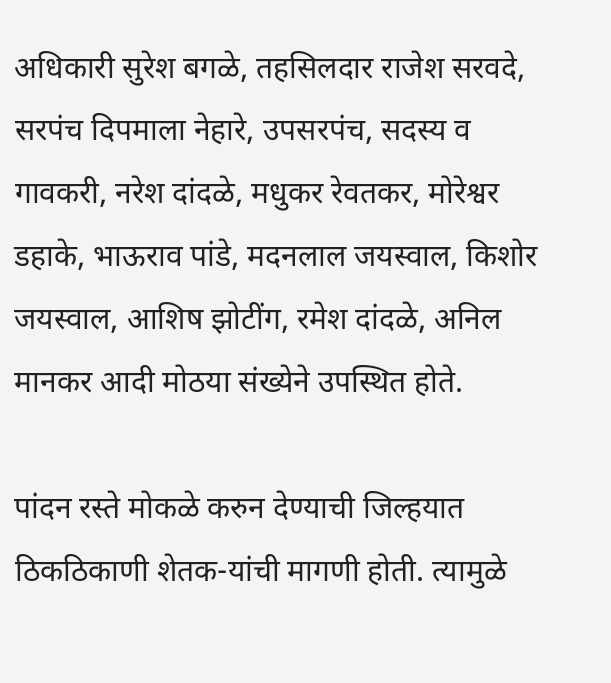अधिकारी सुरेश बगळे, तहसिलदार राजेश सरवदे, सरपंच दिपमाला नेहारे, उपसरपंच, सदस्य व गावकरी, नरेश दांदळे, मधुकर रेवतकर, मोरेश्वर डहाके, भाऊराव पांडे, मदनलाल जयस्वाल, किशोर जयस्वाल, आशिष झोटींग, रमेश दांदळे, अनिल मानकर आदी मोठया संख्येने उपस्थित होते.

पांदन रस्ते मोकळे करुन देण्याची जिल्हयात ठिकठिकाणी शेतक-यांची मागणी होती. त्यामुळे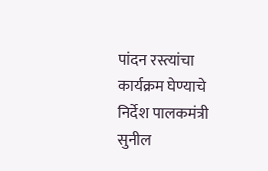पांदन रस्त्यांचा कार्यक्रम घेण्याचे निर्देश पालकमंत्री सुनील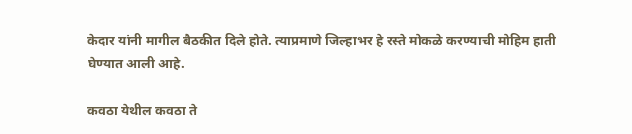केदार यांनी मागील बैठकीत दिले होते. त्याप्रमाणे जिल्हाभर हे रस्ते मोकळे करण्याची मोहिम हाती घेण्यात आली आहे.

कवठा येथील कवठा ते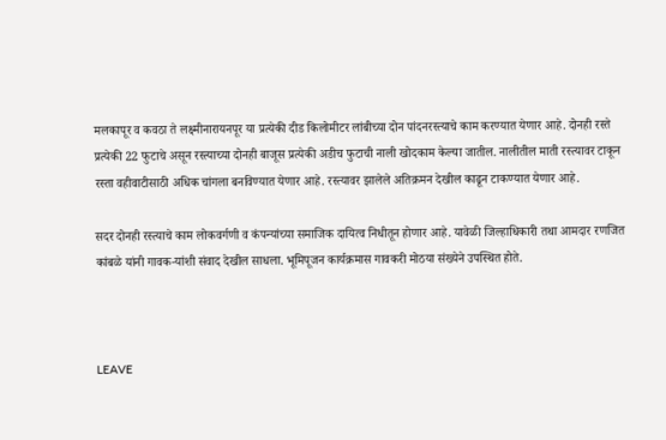मलकापूर व कवठा ते लक्ष्मीनारायनपूर या प्रत्येकी दीड किलोमीटर लांबीच्या दोन पांदनरस्त्याचे काम करण्यात येणार आहे. दोनही रस्ते प्रत्येकी 22 फुटाचे असून रस्त्याच्या दोनही बाजूस प्रत्येकी अडीच फुटाची नाली खोदकाम केल्या जातील. नालीतील माती रस्त्यावर टाकून रस्ता वहीवाटीसाठी अधिक चांगला बनविण्यात येणार आहे. रस्त्यावर झालेले अतिक्रमन देखील काढून टाकण्यात येणार आहे.

सदर दोनही रस्त्याचे काम लोकवर्गणी व कंपन्यांच्या समाजिक दायित्व निधीतून होणार आहे. यावेळी जिल्हाधिकारी तथा आमदार रणजित कांबळे यांनी गावक-यांशी संवाद देखील साधला. भूमिपूजन कार्यक्रमास गावकरी मोठया संख्येने उपस्थित होते.



LEAVE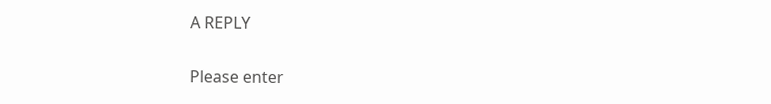A REPLY

Please enter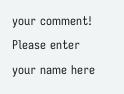your comment!
Please enter your name here